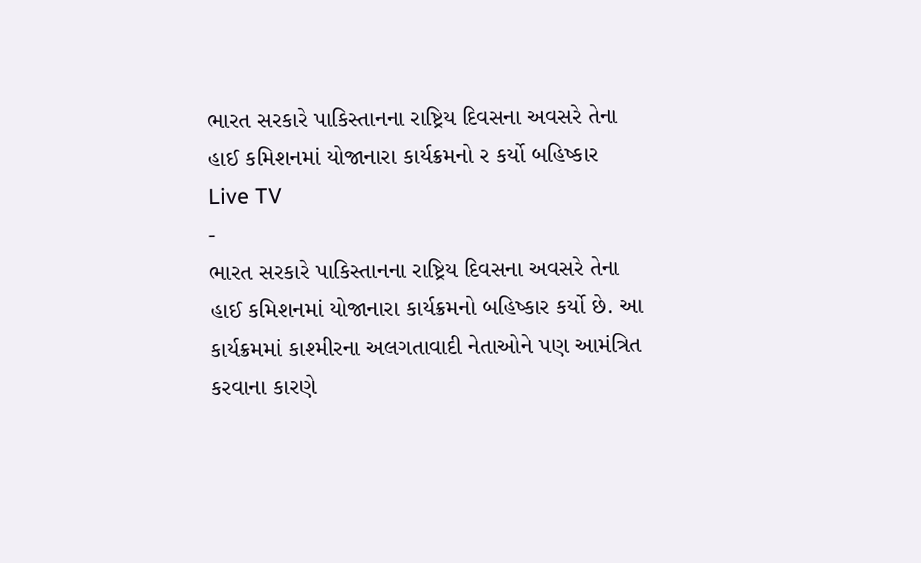ભારત સરકારે પાકિસ્તાનના રાષ્ટ્રિય દિવસના અવસરે તેના હાઈ કમિશનમાં યોજાનારા કાર્યક્રમનો ર કર્યો બહિષ્કાર
Live TV
-
ભારત સરકારે પાકિસ્તાનના રાષ્ટ્રિય દિવસના અવસરે તેના હાઈ કમિશનમાં યોજાનારા કાર્યક્રમનો બહિષ્કાર કર્યો છે. આ કાર્યક્રમમાં કાશ્મીરના અલગતાવાદી નેતાઓને પણ આમંત્રિત કરવાના કારણે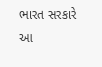ભારત સરકારે આ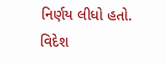નિર્ણય લીધો હતો. વિદેશ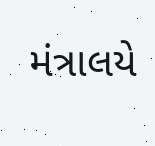મંત્રાલયે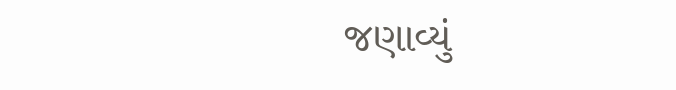જણાવ્યું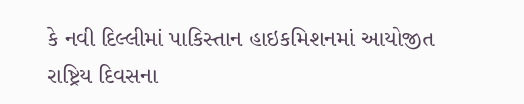કે નવી દિલ્લીમાં પાકિસ્તાન હાઇકમિશનમાં આયોજીત રાષ્ટ્રિય દિવસના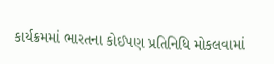કાર્યક્રમમાં ભારતના કોઈપણ પ્રતિનિધિ મોકલવામાં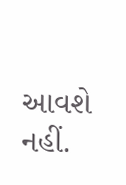આવશે નહીં.